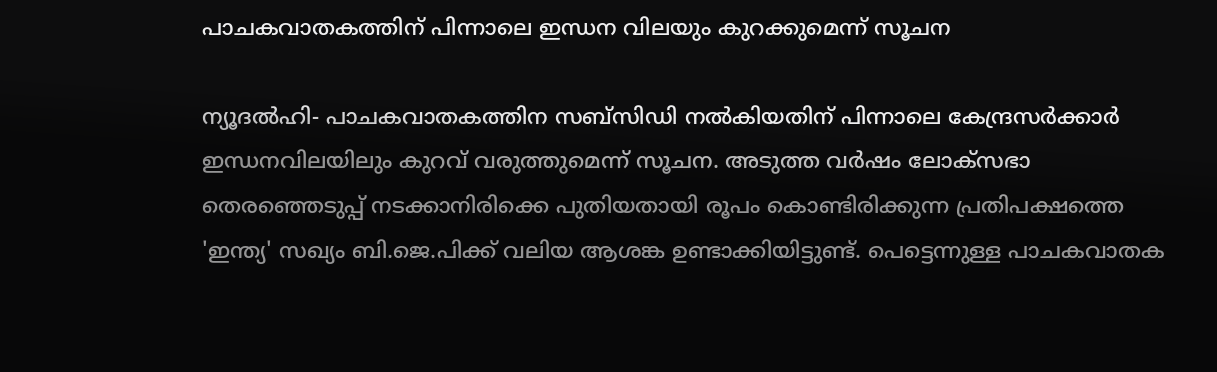പാചകവാതകത്തിന് പിന്നാലെ ഇന്ധന വിലയും കുറക്കുമെന്ന് സൂചന

ന്യൂദല്‍ഹി- പാചകവാതകത്തിന സബ്‌സിഡി നല്‍കിയതിന് പിന്നാലെ കേന്ദ്രസര്‍ക്കാര്‍ ഇന്ധനവിലയിലും കുറവ് വരുത്തുമെന്ന് സൂചന. അടുത്ത വര്‍ഷം ലോക്‌സഭാ തെരഞ്ഞെടുപ്പ് നടക്കാനിരിക്കെ പുതിയതായി രൂപം കൊണ്ടിരിക്കുന്ന പ്രതിപക്ഷത്തെ 'ഇന്ത്യ' സഖ്യം ബി.ജെ.പിക്ക് വലിയ ആശങ്ക ഉണ്ടാക്കിയിട്ടുണ്ട്. പെട്ടെന്നുള്ള പാചകവാതക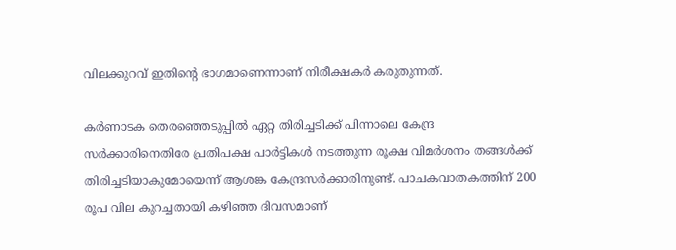വിലക്കുറവ് ഇതിന്റെ ഭാഗമാണെന്നാണ് നിരീക്ഷകര്‍ കരുതുന്നത്.

കര്‍ണാടക തെരഞ്ഞെടുപ്പില്‍ ഏറ്റ തിരിച്ചടിക്ക് പിന്നാലെ കേന്ദ്ര സര്‍ക്കാരിനെതിരേ പ്രതിപക്ഷ പാര്‍ട്ടികള്‍ നടത്തുന്ന രൂക്ഷ വിമര്‍ശനം തങ്ങള്‍ക്ക് തിരിച്ചടിയാകുമോയെന്ന് ആശങ്ക കേന്ദ്രസര്‍ക്കാരിനുണ്ട്. പാചകവാതകത്തിന് 200 രൂപ വില കുറച്ചതായി കഴിഞ്ഞ ദിവസമാണ്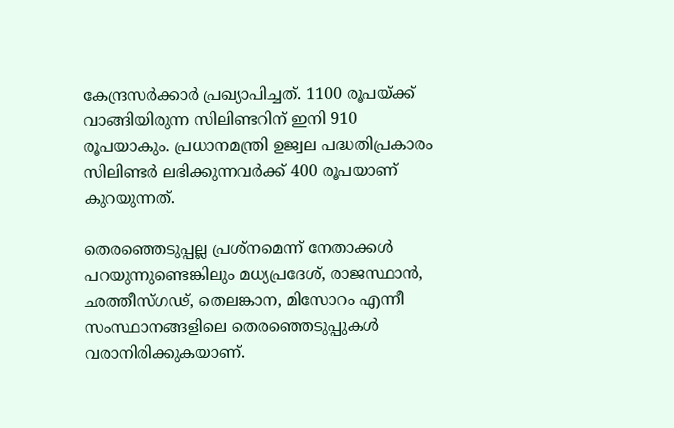കേന്ദ്രസര്‍ക്കാര്‍ പ്രഖ്യാപിച്ചത്. 1100 രൂപയ്ക്ക് വാങ്ങിയിരുന്ന സിലിണ്ടറിന് ഇനി 910 രൂപയാകും. പ്രധാനമന്ത്രി ഉജ്വല പദ്ധതിപ്രകാരം സിലിണ്ടര്‍ ലഭിക്കുന്നവര്‍ക്ക് 400 രൂപയാണ് കുറയുന്നത്.

തെരഞ്ഞെടുപ്പല്ല പ്രശ്‌നമെന്ന് നേതാക്കള്‍ പറയുന്നുണ്ടെങ്കിലും മധ്യപ്രദേശ്, രാജസ്ഥാന്‍, ഛത്തീസ്ഗഢ്, തെലങ്കാന, മിസോറം എന്നീ സംസ്ഥാനങ്ങളിലെ തെരഞ്ഞെടുപ്പുകള്‍ വരാനിരിക്കുകയാണ്.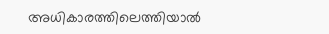അധികാരത്തിലെത്തിയാല്‍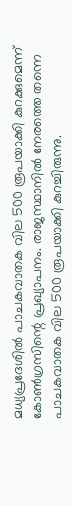മധ്യപ്രദേശില്‍ പാചകവാതക വില 500 രൂപയാക്കി കുറക്കുമെന്ന് കോണ്‍ഗ്രസിന്റെ പ്രഖ്യാപനം. രാജസ്ഥാനില്‍ നേരത്തെ തന്നെ പാചകവാതക വില 500 രൂപയാക്കി കുറച്ചിരുന്നു.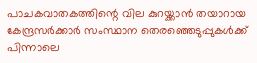പാചകവാതകത്തിന്റെ വില കുറയ്ക്കാന്‍ തയാറായ കേന്ദ്രസര്‍ക്കാര്‍ സംസ്ഥാന തെരഞ്ഞെടുപ്പുകള്‍ക്ക് പിന്നാലെ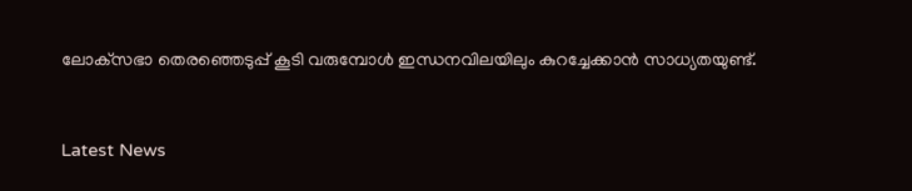ലോക്‌സഭാ തെരഞ്ഞെടുപ്പ് കൂടി വരുമ്പോള്‍ ഇന്ധനവിലയിലും കുറച്ചേക്കാന്‍ സാധ്യതയുണ്ട്.



Latest News